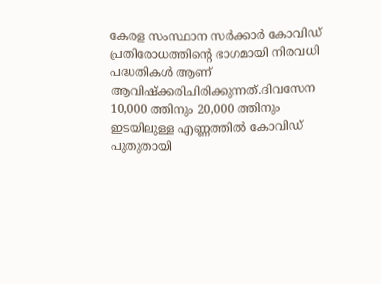കേരള സംസ്ഥാന സർക്കാർ കോവിഡ് പ്രതിരോധത്തിന്റെ ഭാഗമായി നിരവധി പദ്ധതികൾ ആണ് ആവിഷ്ക്കരിചിരിക്കുന്നത്.ദിവസേന 10,000 ത്തിനും 20,000 ത്തിനും ഇടയിലുള്ള എണ്ണത്തിൽ കോവിഡ് പുതുതായി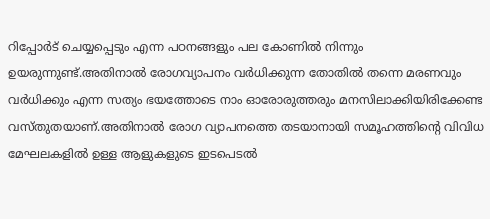റിപ്പോർട് ചെയ്യപ്പെടും എന്ന പഠനങ്ങളും പല കോണിൽ നിന്നും ഉയരുന്നുണ്ട്.അതിനാൽ രോഗവ്യാപനം വർധിക്കുന്ന തോതിൽ തന്നെ മരണവും വർധിക്കും എന്ന സത്യം ഭയത്തോടെ നാം ഓരോരുത്തരും മനസിലാക്കിയിരിക്കേണ്ട വസ്തുതയാണ്.അതിനാൽ രോഗ വ്യാപനത്തെ തടയാനായി സമൂഹത്തിന്റെ വിവിധ മേഘലകളിൽ ഉള്ള ആളുകളുടെ ഇടപെടൽ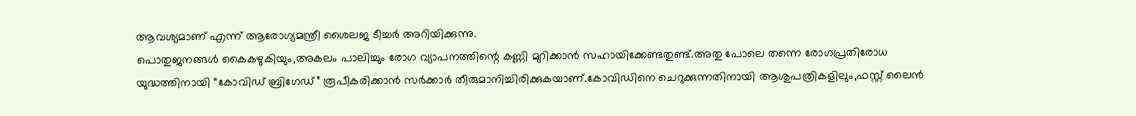ആവശ്യമാണ് എന്ന് ആരോഗ്യമന്ത്രീ ശൈലജ ടീച്ചർ അറിയിക്കുന്നു.
പൊതുജനങ്ങൾ കൈകഴുകിയും,അകലം പാലിച്ചും രോഗ വ്യാപനത്തിന്റെ കണ്ണി മുറിക്കാൻ സഹായിക്കേണ്ടതുണ്ട്.അതു പോലെ തന്നെ രോഗപ്രതിരോധ യുദ്ധത്തിനായി “കോവിഡ് ബ്രിഗേഡ്” രൂപീകരിക്കാൻ സർക്കാർ തീരുമാനിച്ചിരിക്കുകയാണ്.കോവിഡിനെ ചെറുക്കുന്നതിനായി ആശുപത്രികളിലും,ഫസ്റ്റ് ലൈൻ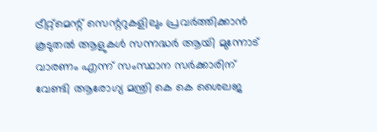ട്രീറ്റ്മെന്റ് സെന്ററുകളിലും പ്രവർത്തിക്കാൻ കൂടുതൽ ആളുകൾ സന്നദ്ധർ ആയി മുന്നോട് വാരണം എന്ന് സംസ്ഥാന സർക്കാരിന് വേണ്ടി ആരോഗ്യ മന്ത്രി കെ കെ ശൈലജ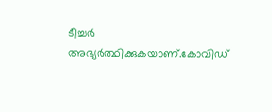ടീച്ചർ അഭ്യർത്ഥിക്കുകയാണ്.കോവിഡ്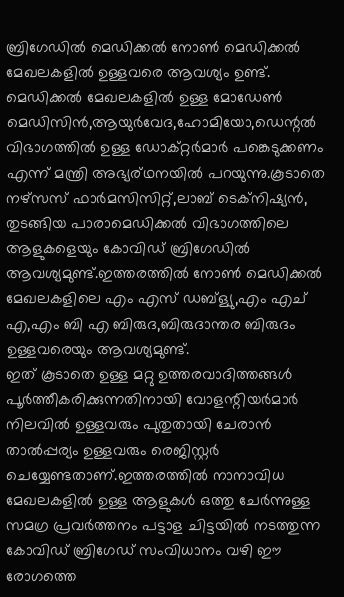ബ്രിഗേഡിൽ മെഡിക്കൽ നോൺ മെഡിക്കൽ മേഖലകളിൽ ഉള്ളവരെ ആവശ്യം ഉണ്ട്.
മെഡിക്കൽ മേഖലകളിൽ ഉള്ള മോഡേൺ മെഡിസിൻ,ആയുർവേദ,ഹോമിയോ,ഡെന്റൽ വിഭാഗത്തിൽ ഉള്ള ഡോക്റ്റർമാർ പങ്കെടുക്കണം എന്ന് മന്ത്രി അഭ്യര്ഥനയിൽ പറയുന്നു.കൂടാതെ നഴ്സസ് ഫാർമസിസിറ്റ്,ലാബ് ടെക്നിഷ്യൻ, തുടങ്ങിയ പാരാമെഡിക്കൽ വിഭാഗത്തിലെ ആളുകളെയും കോവിഡ് ബ്രിഗേഡിൽ ആവശ്യമുണ്ട്.ഇത്തരത്തിൽ നോൺ മെഡിക്കൽ മേഖലകളിലെ എം എസ് ഡബ്ള്യു,എം എച് എ,എം ബി എ ബിരുദ,ബിരുദാന്തര ബിരുദം ഉള്ളവരെയും ആവശ്യമുണ്ട്.
ഇത് കൂടാതെ ഉള്ള മറ്റു ഉത്തരവാദിത്തങ്ങൾ പൂർത്തീകരിക്കുന്നതിനായി വോളന്റിയർമാർ നിലവിൽ ഉള്ളവരും പുതുതായി ചേരാൻ താൽപ്പര്യം ഉള്ളവരും രെജിസ്റ്റർ ചെയ്യേണ്ടതാണ്.ഇത്തരത്തിൽ നാനാവിധ മേഖലകളിൽ ഉള്ള ആളുകൾ ഒത്തു ചേർന്നുള്ള സമഗ്ര പ്രവർത്തനം പട്ടാള ചിട്ടയിൽ നടത്തുന്ന കോവിഡ് ബ്രിഗേഡ് സംവിധാനം വഴി ഈ രോഗത്തെ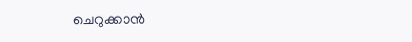ചെറുക്കാൻ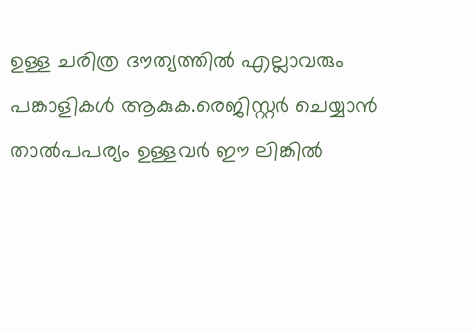ഉള്ള ചരിത്ര ദൗത്യത്തിൽ എല്ലാവരും പങ്കാളികൾ ആകുക.രെജിസ്റ്റർ ചെയ്യാൻ താൽപപര്യം ഉള്ളവർ ഈ ലിങ്കിൽ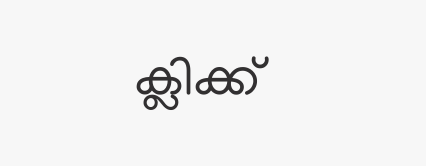ക്ലിക്ക്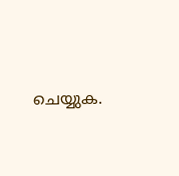ചെയ്യുക.